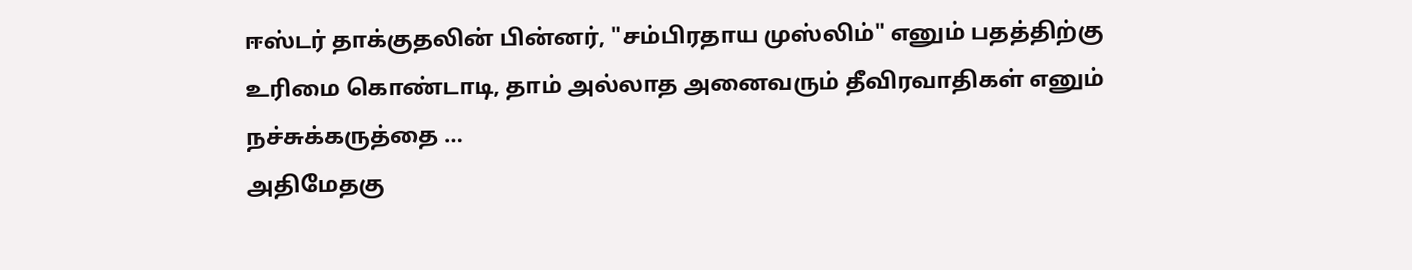ஈஸ்டர் தாக்குதலின் பின்னர், "சம்பிரதாய முஸ்லிம்" எனும் பதத்திற்கு உரிமை கொண்டாடி, தாம் அல்லாத அனைவரும் தீவிரவாதிகள் எனும் நச்சுக்கருத்தை …
அதிமேதகு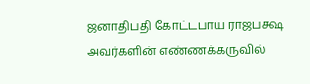ஜனாதிபதி கோட்டபாய ராஜபக்ஷ அவர்களின் எண்ணக்கருவில்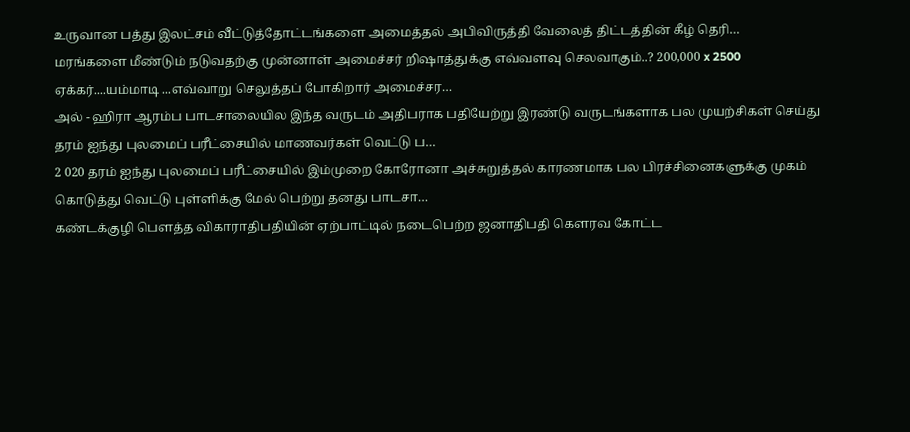உருவான பத்து இலட்சம் வீட்டுத்தோட்டங்களை அமைத்தல் அபிவிருத்தி வேலைத் திட்டத்தின் கீழ் தெரி…
மரங்களை மீண்டும் நடுவதற்கு முன்னாள் அமைச்சர் றிஷாத்துக்கு எவ்வளவு செலவாகும்..? 200,000 x 2500 ஏக்கர்....யம்மாடி ...எவ்வாறு செலுத்தப் போகிறார் அமைச்சர…
அல் - ஹிரா ஆரம்ப பாடசாலையில இந்த வருடம் அதிபராக பதியேற்று இரண்டு வருடங்களாக பல முயற்சிகள் செய்து தரம் ஐந்து புலமைப் பரீட்சையில் மாணவர்கள் வெட்டு ப…
2 020 தரம் ஐந்து புலமைப் பரீட்சையில் இம்முறை கோரோனா அச்சுறுத்தல் காரணமாக பல பிரச்சினைகளுக்கு முகம் கொடுத்து வெட்டு புள்ளிக்கு மேல் பெற்று தனது பாடசா…
கண்டக்குழி பெளத்த விகாராதிபதியின் ஏற்பாட்டில் நடைபெற்ற ஜனாதிபதி கெளரவ கோட்ட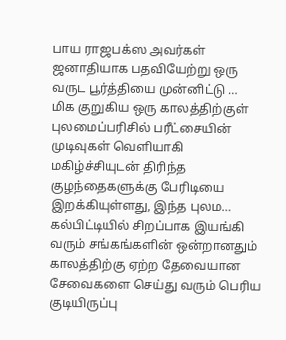பாய ராஜபக்ஸ அவர்கள் ஜனாதியாக பதவியேற்று ஒரு வருட பூர்த்தியை முன்னிட்டு …
மிக குறுகிய ஒரு காலத்திற்குள் புலமைப்பரிசில் பரீட்சையின் முடிவுகள் வெளியாகி மகிழ்ச்சியுடன் திரிந்த குழந்தைகளுக்கு பேரிடியை இறக்கியுள்ளது, இந்த புலம…
கல்பிட்டியில் சிறப்பாக இயங்கி வரும் சங்கங்களின் ஒன்றானதும் காலத்திற்கு ஏற்ற தேவையான சேவைகளை செய்து வரும் பெரிய குடியிருப்பு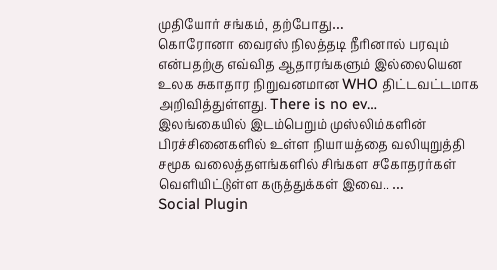முதியோர் சங்கம், தற்போது…
கொரோனா வைரஸ் நிலத்தடி நீரினால் பரவும் என்பதற்கு எவ்வித ஆதாரங்களும் இல்லையென உலக சுகாதார நிறுவனமான WHO திட்டவட்டமாக அறிவித்துள்ளது. There is no ev…
இலங்கையில் இடம்பெறும் முஸ்லிம்களின் பிரச்சினைகளில் உள்ள நியாயத்தை வலியுறுத்தி சமூக வலைத்தளங்களில் சிங்கள சகோதரர்கள் வெளியிட்டுள்ள கருத்துக்கள் இவை.. …
Social Plugin